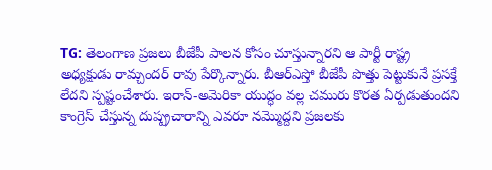TG: తెలంగాణ ప్రజలు బీజేపీ పాలన కోసం చూస్తున్నారని ఆ పార్టీ రాష్ట్ర అధ్యక్షుడు రామ్చందర్ రావు పేర్కొన్నారు. బీఆర్ఎస్తో బీజేపీ పొత్తు పెట్టుకునే ప్రసక్తే లేదని స్పష్టంచేశారు. ఇరాన్-అమెరికా యుద్ధం వల్ల చమురు కొరత ఏర్పడుతుందని కాంగ్రెస్ చేస్తున్న దుష్ప్రచారాన్ని ఎవరూ నమ్మొద్దని ప్రజలకు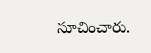సూచించారు.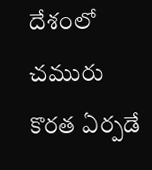దేశంలో చమురు కొరత ఏర్పడే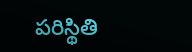పరిస్థితి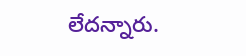లేదన్నారు.